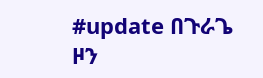#update በጉራጌ ዞን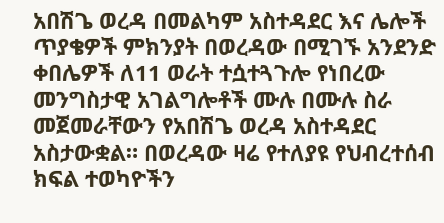አበሽጌ ወረዳ በመልካም አስተዳደር እና ሌሎች ጥያቄዎች ምክንያት በወረዳው በሚገኙ አንደንድ ቀበሌዎች ለ11 ወራት ተሷተጓጉሎ የነበረው መንግስታዊ አገልግሎቶች ሙሉ በሙሉ ስራ መጀመራቸውን የአበሽጌ ወረዳ አስተዳደር አስታውቋል። በወረዳው ዛሬ የተለያዩ የህብረተሰብ ክፍል ተወካዮችን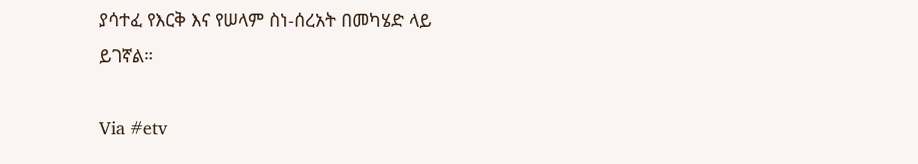ያሳተፈ የእርቅ እና የሠላም ስነ-ሰረአት በመካሄድ ላይ ይገኛል።

Via #etv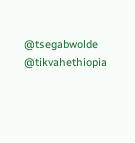@tsegabwolde @tikvahethiopia